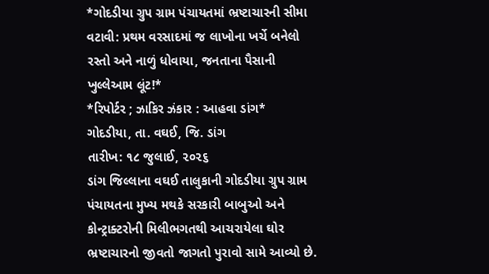*ગોદડીયા ગ્રુપ ગ્રામ પંચાયતમાં ભ્રષ્ટાચારની સીમા વટાવી: પ્રથમ વરસાદમાં જ લાખોના ખર્ચે બનેલો રસ્તો અને નાળું ધોવાયા, જનતાના પૈસાની ખુલ્લેઆમ લૂંટ!*
*રિપોર્ટર ; ઝાકિર ઝંકાર : આહવા ડાંગ*
ગોદડીયા, તા. વઘઈ, જિ. ડાંગ
તારીખ: ૧૮ જુલાઈ, ૨૦૨૬
ડાંગ જિલ્લાના વઘઈ તાલુકાની ગોદડીયા ગ્રુપ ગ્રામ પંચાયતના મુખ્ય મથકે સરકારી બાબુઓ અને કોન્ટ્રાક્ટરોની મિલીભગતથી આચરાયેલા ઘોર ભ્રષ્ટાચારનો જીવતો જાગતો પુરાવો સામે આવ્યો છે.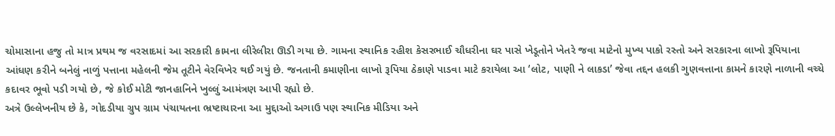ચોમાસાના હજુ તો માત્ર પ્રથમ જ વરસાદમાં આ સરકારી કામના લીરેલીરા ઊડી ગયા છે. ગામના સ્થાનિક રહીશ કેસરભાઈ ચૌધરીના ઘર પાસે ખેડૂતોને ખેતરે જવા માટેનો મુખ્ય પાકો રસ્તો અને સરકારના લાખો રૂપિયાના આંધણ કરીને બનેલું નાળું પત્તાના મહેલની જેમ તૂટીને વેરવિખેર થઈ ગયું છે. જનતાની કમાણીના લાખો રૂપિયા ઠેકાણે પાડવા માટે કરાયેલા આ ‘લોટ, પાણી ને લાકડા’ જેવા તદ્દન હલકી ગુણવત્તાના કામને કારણે નાળાની વચ્ચે કદાવર ભૂવો પડી ગયો છે, જે કોઈ મોટી જાનહાનિને ખુલ્લું આમંત્રણ આપી રહ્યો છે.
અત્રે ઉલ્લેખનીય છે કે, ગોદડીયા ગ્રુપ ગ્રામ પંચાયતના ભ્રષ્ટાચારના આ મુદ્દાઓ અગાઉ પણ સ્થાનિક મીડિયા અને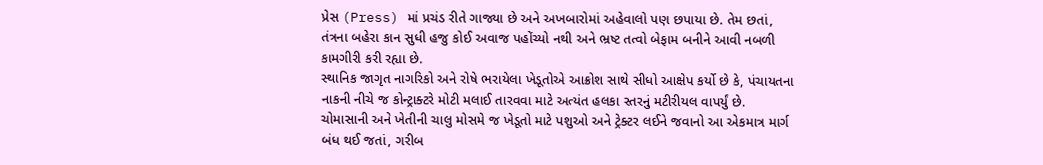પ્રેસ (Press) માં પ્રચંડ રીતે ગાજ્યા છે અને અખબારોમાં અહેવાલો પણ છપાયા છે. તેમ છતાં, તંત્રના બહેરા કાન સુધી હજુ કોઈ અવાજ પહોંચ્યો નથી અને ભ્રષ્ટ તત્વો બેફામ બનીને આવી નબળી કામગીરી કરી રહ્યા છે.
સ્થાનિક જાગૃત નાગરિકો અને રોષે ભરાયેલા ખેડૂતોએ આક્રોશ સાથે સીધો આક્ષેપ કર્યો છે કે, પંચાયતના નાકની નીચે જ કોન્ટ્રાક્ટરે મોટી મલાઈ તારવવા માટે અત્યંત હલકા સ્તરનું મટીરીયલ વાપર્યું છે. ચોમાસાની અને ખેતીની ચાલુ મોસમે જ ખેડૂતો માટે પશુઓ અને ટ્રેક્ટર લઈને જવાનો આ એકમાત્ર માર્ગ બંધ થઈ જતાં, ગરીબ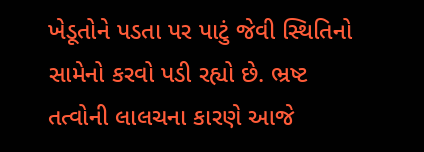ખેડૂતોને પડતા પર પાટું જેવી સ્થિતિનો સામેનો કરવો પડી રહ્યો છે. ભ્રષ્ટ તત્વોની લાલચના કારણે આજે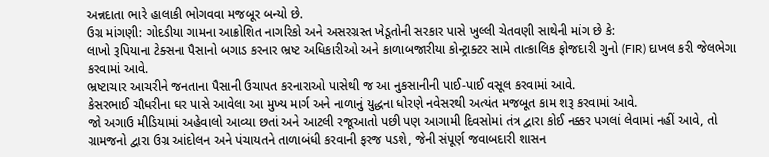અન્નદાતા ભારે હાલાકી ભોગવવા મજબૂર બન્યો છે.
ઉગ્ર માંગણી: ગોદડીયા ગામના આક્રોશિત નાગરિકો અને અસરગ્રસ્ત ખેડૂતોની સરકાર પાસે ખુલ્લી ચેતવણી સાથેની માંગ છે કે:
લાખો રૂપિયાના ટેક્સના પૈસાનો બગાડ કરનાર ભ્રષ્ટ અધિકારીઓ અને કાળાબજારીયા કોન્ટ્રાક્ટર સામે તાત્કાલિક ફોજદારી ગુનો (FIR) દાખલ કરી જેલભેગા કરવામાં આવે.
ભ્રષ્ટાચાર આચરીને જનતાના પૈસાની ઉચાપત કરનારાઓ પાસેથી જ આ નુકસાનીની પાઈ-પાઈ વસૂલ કરવામાં આવે.
કેસરભાઈ ચૌધરીના ઘર પાસે આવેલા આ મુખ્ય માર્ગ અને નાળાનું યુદ્ધના ધોરણે નવેસરથી અત્યંત મજબૂત કામ શરૂ કરવામાં આવે.
જો અગાઉ મીડિયામાં અહેવાલો આવ્યા છતાં અને આટલી રજૂઆતો પછી પણ આગામી દિવસોમાં તંત્ર દ્વારા કોઈ નક્કર પગલાં લેવામાં નહીં આવે, તો ગ્રામજનો દ્વારા ઉગ્ર આંદોલન અને પંચાયતને તાળાબંધી કરવાની ફરજ પડશે, જેની સંપૂર્ણ જવાબદારી શાસન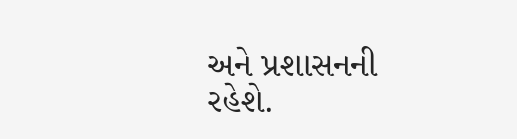અને પ્રશાસનની રહેશે.